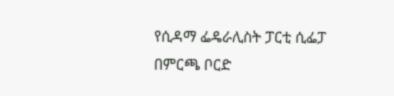የሲዳማ ፌዴራሊስት ፓርቲ ሲፌፓ በምርጫ ቦርድ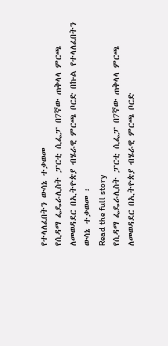የተላለፈበትን ውሳኔ ተቃወመ
የሲዳማ ፌዴራሊስት ፓርቲ ሲፌፓ በ7ኛው ጠቅላላ ምርጫ ለመወዳደር በኢትዮጵያ ብሄራዊ ምርጫ ቦርድ በኩል የተላለፈበትን ውሳኔ ተቃወመ ፡
Read the full story
የሲዳማ ፌዴራሊስት ፓርቲ ሲፌፓ በ7ኛው ጠቅላላ ምርጫ ለመወዳደር በኢትዮጵያ ብሄራዊ ምርጫ ቦርድ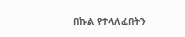በኩል የተላለፈበትን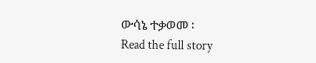ውሳኔ ተቃወመ ፡
Read the full story